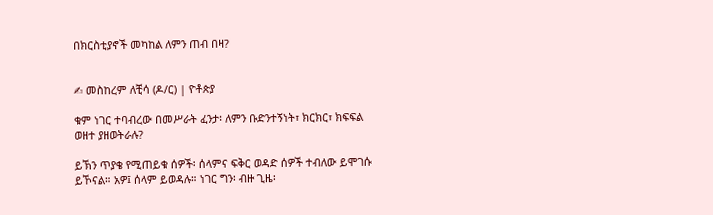በክርስቲያኖች መካከል ለምን ጠብ በዛ?


✍ መስከረም ለቺሳ (ዶ/ር) | ዮቶጵያ

ቁም ነገር ተባብረው በመሥራት ፈንታ፡ ለምን ቡድንተኝነት፣ ክርክር፣ ክፍፍል ወዘተ ያዘወትራሉ?

ይኽን ጥያቄ የሚጠይቁ ሰዎች፡ ሰላምና ፍቅር ወዳድ ሰዎች ተብለው ይሞገሱ ይኾናል። አዎ፤ ሰላም ይወዳሉ። ነገር ግን፡ ብዙ ጊዜ፡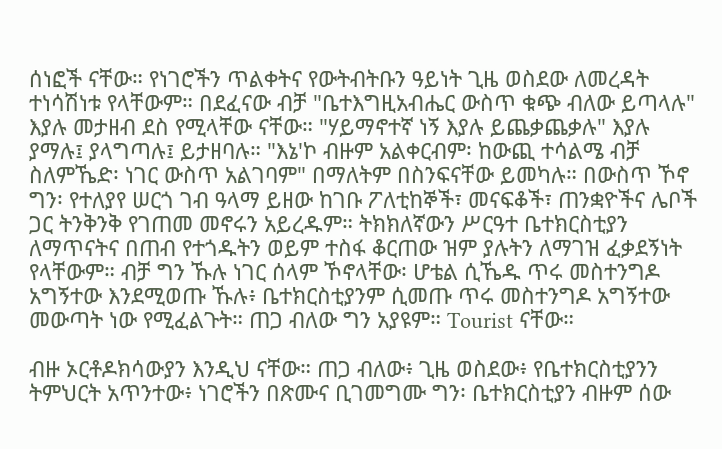ሰነፎች ናቸው። የነገሮችን ጥልቀትና የውትብትቡን ዓይነት ጊዜ ወስደው ለመረዳት ተነሳሽነቱ የላቸውም። በደፈናው ብቻ "ቤተእግዚአብሔር ውስጥ ቁጭ ብለው ይጣላሉ" እያሉ መታዘብ ደስ የሚላቸው ናቸው። "ሃይማኖተኛ ነኝ እያሉ ይጨቃጨቃሉ" እያሉ ያማሉ፤ ያላግጣሉ፤ ይታዘባሉ። "እኔ'ኮ ብዙም አልቀርብም፡ ከውጪ ተሳልሜ ብቻ ስለምኼድ፡ ነገር ውስጥ አልገባም" በማለትም በስንፍናቸው ይመካሉ። በውስጥ ኾኖ ግን፡ የተለያየ ሠርጎ ገብ ዓላማ ይዘው ከገቡ ፖለቲከኞች፣ መናፍቆች፣ ጠንቋዮችና ሌቦች ጋር ትንቅንቅ የገጠመ መኖሩን አይረዱም። ትክክለኛውን ሥርዓተ ቤተክርስቲያን ለማጥናትና በጠብ የተጎዱትን ወይም ተስፋ ቆርጠው ዝም ያሉትን ለማገዝ ፈቃደኝነት የላቸውም። ብቻ ግን ኹሉ ነገር ሰላም ኾኖላቸው፡ ሆቴል ሲኼዱ ጥሩ መስተንግዶ አግኝተው እንደሚወጡ ኹሉ፥ ቤተክርስቲያንም ሲመጡ ጥሩ መስተንግዶ አግኝተው መውጣት ነው የሚፈልጉት። ጠጋ ብለው ግን አያዩም። Tourist ናቸው።

ብዙ ኦርቶዶክሳውያን እንዲህ ናቸው። ጠጋ ብለው፥ ጊዜ ወስደው፥ የቤተክርስቲያንን ትምህርት አጥንተው፥ ነገሮችን በጽሙና ቢገመግሙ ግን፡ ቤተክርስቲያን ብዙም ሰው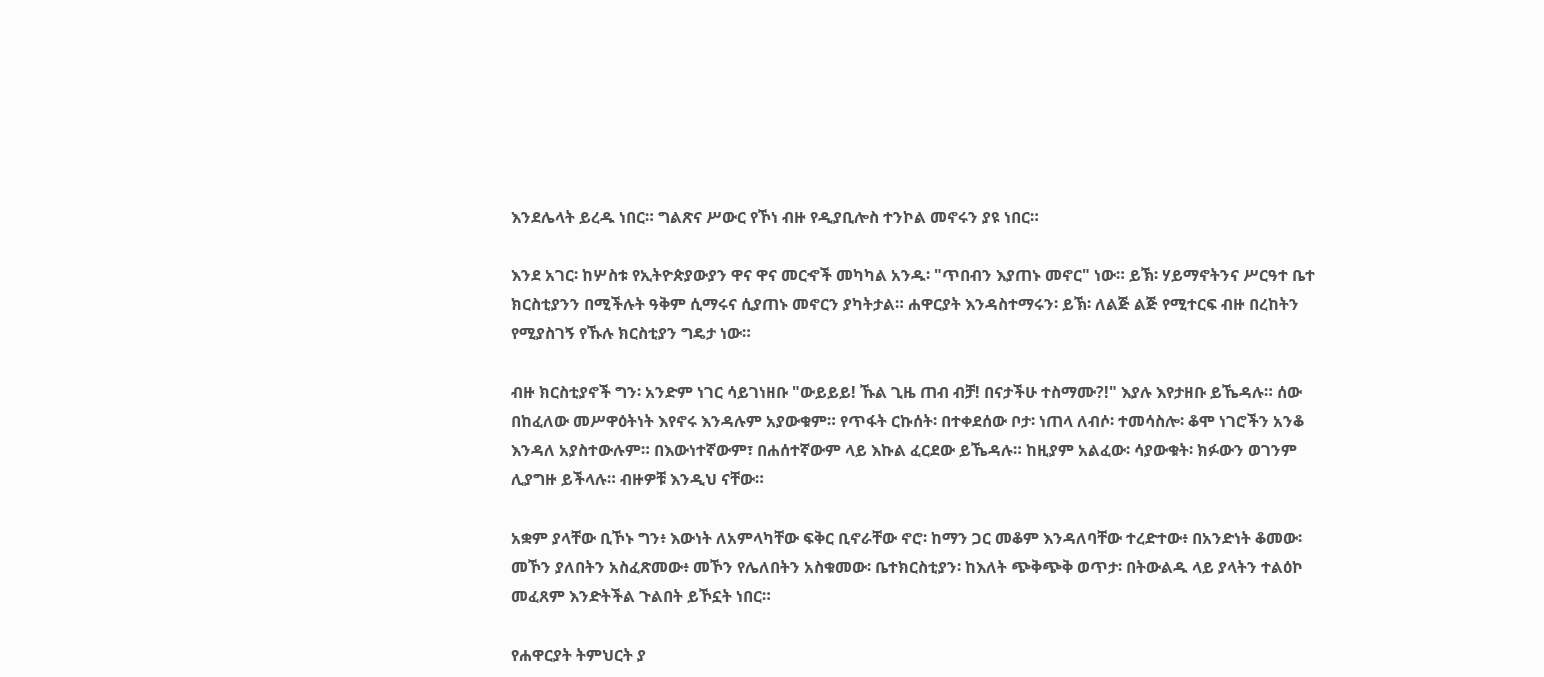እንደሌላት ይረዱ ነበር። ግልጽና ሥውር የኾነ ብዙ የዲያቢሎስ ተንኮል መኖሩን ያዩ ነበር።

እንደ አገር፡ ከሦስቱ የኢትዮጵያውያን ዋና ዋና መርኆች መካካል አንዱ፡ "ጥበብን እያጠኑ መኖር" ነው። ይኽ፡ ሃይማኖትንና ሥርዓተ ቤተ ክርስቲያንን በሚችሉት ዓቅም ሲማሩና ሲያጠኑ መኖርን ያካትታል። ሐዋርያት እንዳስተማሩን፡ ይኽ፡ ለልጅ ልጅ የሚተርፍ ብዙ በረከትን የሚያስገኝ የኹሉ ክርስቲያን ግዴታ ነው።

ብዙ ክርስቲያኖች ግን፡ አንድም ነገር ሳይገነዘቡ "ውይይይ! ኹል ጊዜ ጠብ ብቻ! በናታችሁ ተስማሙ?!" እያሉ እየታዘቡ ይኼዳሉ። ሰው በከፈለው መሥዋዕትነት እየኖሩ እንዳሉም አያውቁም። የጥፋት ርኩሰት፡ በተቀደሰው ቦታ፡ ነጠላ ለብሶ፡ ተመሳስሎ፡ ቆሞ ነገሮችን አንቆ እንዳለ አያስተውሉም። በእውነተኛውም፣ በሐሰተኛውም ላይ እኩል ፈርደው ይኼዳሉ። ከዚያም አልፈው፡ ሳያውቁት፡ ክፉውን ወገንም ሊያግዙ ይችላሉ። ብዙዎቹ እንዲህ ናቸው።

አቋም ያላቸው ቢኾኑ ግን፥ እውነት ለአምላካቸው ፍቅር ቢኖራቸው ኖሮ፡ ከማን ጋር መቆም እንዳለባቸው ተረድተው፥ በአንድነት ቆመው፡ መኾን ያለበትን አስፈጽመው፥ መኾን የሌለበትን አስቁመው፡ ቤተክርስቲያን፡ ከእለት ጭቅጭቅ ወጥታ፡ በትውልዱ ላይ ያላትን ተልዕኮ መፈጸም እንድትችል ጉልበት ይኾኗት ነበር።

የሐዋርያት ትምህርት ያ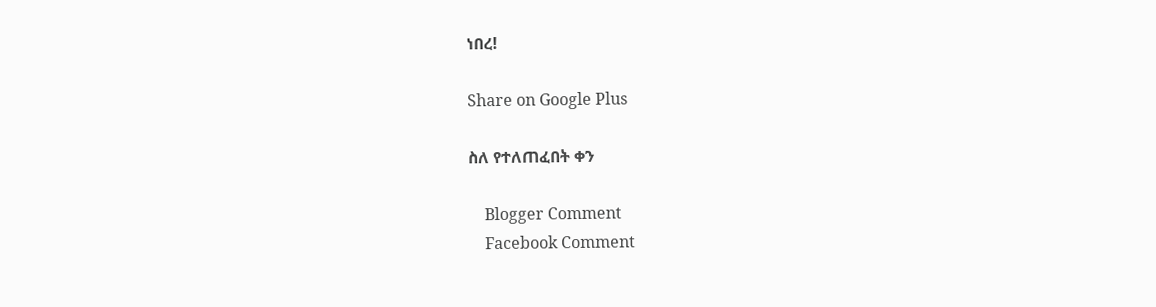ነበረ!

Share on Google Plus

ስለ የተለጠፈበት ቀን

    Blogger Comment
    Facebook Comment